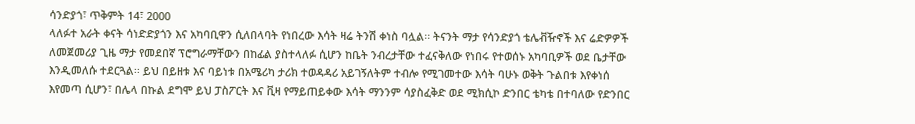ሳንድያጎ፣ ጥቅምት 14፣ 2000
ላለፉተ አራት ቀናት ሳነድድያጎን እና አካባቢዋን ሲለበላባት የነበረው እሳት ዛሬ ትንሽ ቀነስ ባሏል፡፡ ትናንት ማታ የሳንድያጎ ቴሌቭዥኖች እና ሬድዎዎች ለመጀመሪያ ጊዜ ማታ የመደበኛ ፕሮግራማቸውን በከፊል ያስተላለፉ ሲሆን ከቤት ንብረታቸው ተፈናቅለው የነበሩ የተወሰኑ አካባቢዎች ወደ ቤታቸው እንዲመለሱ ተደርጓል፡፡ ይህ በይዘቱ እና ባይነቱ በአሜሪካ ታሪክ ተወዳዳሪ አይገኝለትም ተብሎ የሚገመተው እሳት ባሁኑ ወቅት ጉልበቱ እየቀነሰ እየመጣ ሲሆን፣ በሌላ በኩል ደግሞ ይህ ፓስፖርት እና ቪዛ የማይጠይቀው እሳት ማንንም ሳያስፈቅድ ወደ ሚክሲኮ ድንበር ቴካቴ በተባለው የድንበር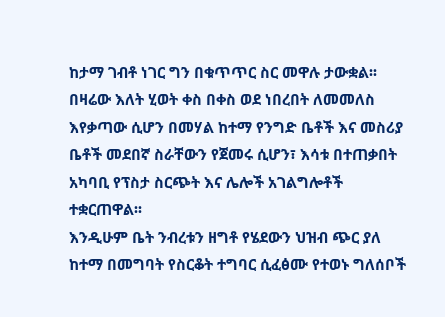ከታማ ገብቶ ነገር ግን በቁጥጥር ስር መዋሉ ታውቋል፡፡
በዛሬው እለት ሂወት ቀስ በቀስ ወደ ነበረበት ለመመለስ እየቃጣው ሲሆን በመሃል ከተማ የንግድ ቤቶች እና መስሪያ ቤቶች መደበኛ ስራቸውን የጀመሩ ሲሆን፣ እሳቱ በተጠቃበት አካባቢ የፕስታ ስርጭት እና ሌሎች አገልግሎቶች ተቋርጠዋል፡፡
እንዲሁም ቤት ንብረቱን ዘግቶ የሄደውን ህዝብ ጭር ያለ ከተማ በመግባት የስርቆት ተግባር ሲፈፅሙ የተወኑ ግለሰቦች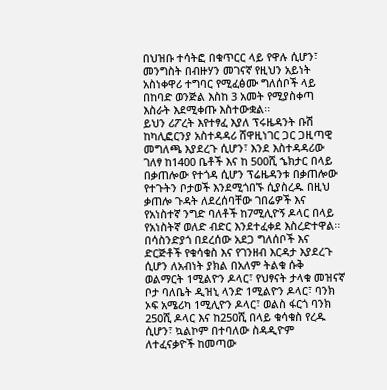በህዝቡ ተሳትፎ በቁጥርር ላይ የዋሉ ሲሆን፣ መንግስት በብዙሃን መገናኛ የዚህን አይነት አስነቀዋሪ ተግባር የሚፈፅሙ ግለሰቦች ላይ በከባድ ወንጅል እስከ 3 አመት የሚያስቀጣ እስራት እደሚቀጡ እስተውቋል፡፡
ይህን ሪፖረት እየተፃፈ እያለ ፕሩዜዳንት ቡሽ ከካሊፎርንያ አስተዳዳሪ ሸዋዚነገር ጋር ጋዚጣዊ መግለጫ እያደረጉ ሲሆን፣ እንደ እስተዳዳሪው ገለፃ ከ1400 ቤቶች እና ከ 500ሺ ኄክታር በላይ በቃጠሎው የተጎዳ ሲሆን ፕሬዜዳንቱ በቃጠሎው የተጉትን ቦታወች እንደሚጎበኙ ሲያስረዱ በዚህ ቃጠሎ ጉዳት ለደረሰባቸው ገበሬዎች እና የአነስተኛ ንግድ ባለቶች ከ7ሚሊዮኝ ዶላር በላይ የአነስትኛ ወለድ ብድር እንደተፈቀደ እስረድተዋል፡፡
በሳስንድያጎ በደረሰው አደጋ ግለሰቦች እና ድርጅቶች የቁሳቁስ እና የገንዘብ እርዳታ እያደረጉ ሲሆን ለአብነት ያክል በአለም ትልቁ ሱቅ ወልማርት 1ሚልዮን ዶላር፣ የህፃናት ታላቁ መዝናኛ ቦታ ባለቤት ዲዝኒ ላንድ 1ሚልዮን ዶላር፣ ባንክ ኦፍ አሜሪካ 1ሚሊዮን ዶላር፣ ወልስ ፋርጎ ባንክ 250ሺ ዶላር እና ከ250ሺ በላይ ቁሳቁስ የረዱ ሲሆን፣ ኳልኮም በተባለው ስዳዲዮም ለተፈናቃዮች ከመጣው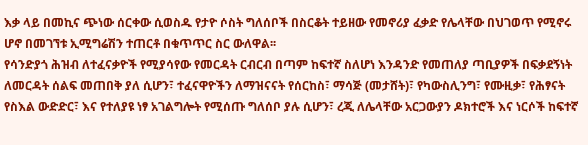እቃ ላይ በመኪና ጭነው ሰርቀው ሲወስዱ የታዮ ሶስት ግለሰቦች በስርቆት ተይዘው የመኖሪያ ፈቃድ የሌላቸው በህገወጥ የሚኖሩ ሆኖ በመገኘቱ ኢሚግሬሽን ተጠርቶ በቁጥጥር ስር ውለዋል፡፡
የሳንድያጎ ሕዝብ ለተፈናቃዮች የሚያሳየው የመርዳት ርብርብ በጣም ከፍተኛ ስለሆነ እንዳንድ የመጠለያ ጣቢያዎች በፍቃደኝነት ለመርዳት ሰልፍ መጠበቅ ያለ ሲሆን፣ ተፈናዋዮችን ለማዝናናት የሰርከስ፣ ማሳጅ (መታሸት)፣ የካውስሊንግ፣ የሙዚቃ፣ የሕፃናት የስእል ውድድር፣ እና የተለያዩ ነፃ አገልግሎት የሚሰጡ ግለሰቦ ያሉ ሲሆን፣ ረጂ ለሌላቸው አርጋውያን ዶክተሮች እና ነርሶች ከፍተኛ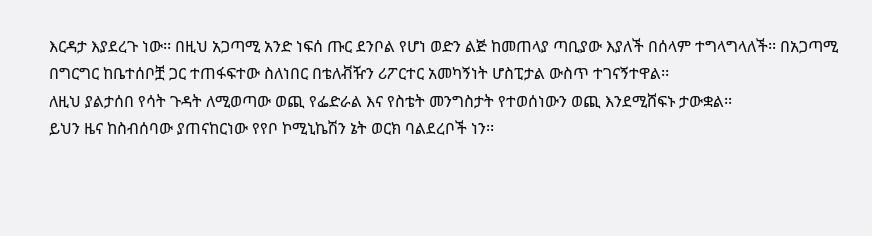እርዳታ እያደረጉ ነው፡፡ በዚህ አጋጣሚ አንድ ነፍሰ ጡር ደንቦል የሆነ ወድን ልጅ ከመጠላያ ጣቢያው እያለች በሰላም ተግላግላለች፡፡ በአጋጣሚ በግርግር ከቤተሰቦቿ ጋር ተጠፋፍተው ስለነበር በቴለቭዥን ሪፖርተር አመካኝነት ሆስፒታል ውስጥ ተገናኝተዋል፡፡
ለዚህ ያልታሰበ የሳት ጉዳት ለሚወጣው ወጪ የፌድራል እና የስቴት መንግስታት የተወሰነውን ወጪ እንደሚሸፍኑ ታውቋል፡፡
ይህን ዜና ከስብሰባው ያጠናከርነው የየቦ ኮሚኒኬሽን ኔት ወርክ ባልደረቦች ነን፡፡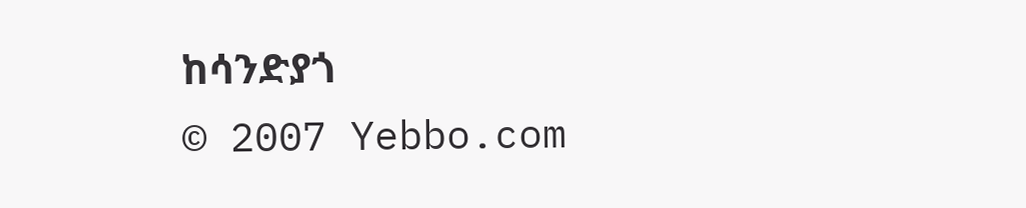ከሳንድያጎ
© 2007 Yebbo.com